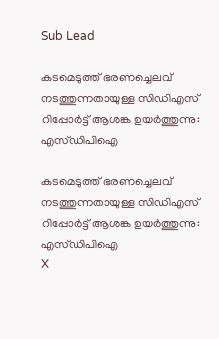Sub Lead

കടമെടുത്ത് ഭരണച്ചെലവ് നടത്തുന്നതായുള്ള സിഡിഎസ് റിപ്പോര്‍ട്ട് ആശങ്ക ഉയര്‍ത്തുന്നു: എസ്ഡിപിഐ

കടമെടുത്ത് ഭരണച്ചെലവ് നടത്തുന്നതായുള്ള സിഡിഎസ് റിപ്പോര്‍ട്ട് ആശങ്ക ഉയര്‍ത്തുന്നു: എസ്ഡിപിഐ
X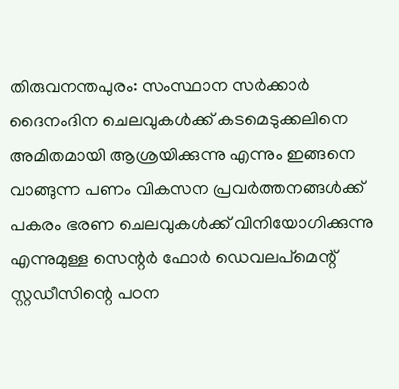തിരുവനന്തപുരം: സംസ്ഥാന സര്‍ക്കാര്‍ ദൈനംദിന ചെലവുകള്‍ക്ക് കടമെടുക്കലിനെ അമിതമായി ആശ്രയിക്കുന്നു എന്നും ഇങ്ങനെ വാങ്ങുന്ന പണം വികസന പ്രവര്‍ത്തനങ്ങള്‍ക്ക് പകരം ഭരണ ചെലവുകള്‍ക്ക് വിനിയോഗിക്കുന്നു എന്നുമുള്ള സെന്റര്‍ ഫോര്‍ ഡെവലപ്‌മെന്റ് സ്റ്റഡീസിന്റെ പഠന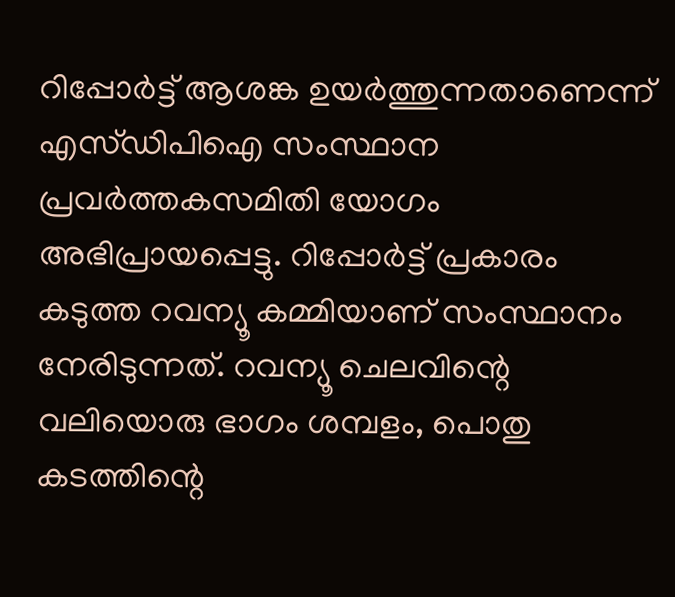റിപ്പോര്‍ട്ട് ആശങ്ക ഉയര്‍ത്തുന്നതാണെന്ന് എസ്ഡിപിഐ സംസ്ഥാന പ്രവര്‍ത്തകസമിതി യോഗം അഭിപ്രായപ്പെട്ടു. റിപ്പോര്‍ട്ട് പ്രകാരം കടുത്ത റവന്യൂ കമ്മിയാണ് സംസ്ഥാനം നേരിടുന്നത്. റവന്യൂ ചെലവിന്റെ വലിയൊരു ഭാഗം ശമ്പളം, പൊതു കടത്തിന്റെ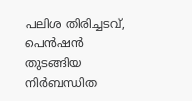പലിശ തിരിച്ചടവ്, പെന്‍ഷന്‍ തുടങ്ങിയ നിര്‍ബന്ധിത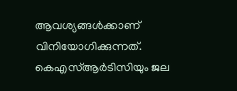ആവശ്യങ്ങള്‍ക്കാണ് വിനിയോഗിക്കുന്നത്. കെഎസ്ആര്‍ടിസിയും ജല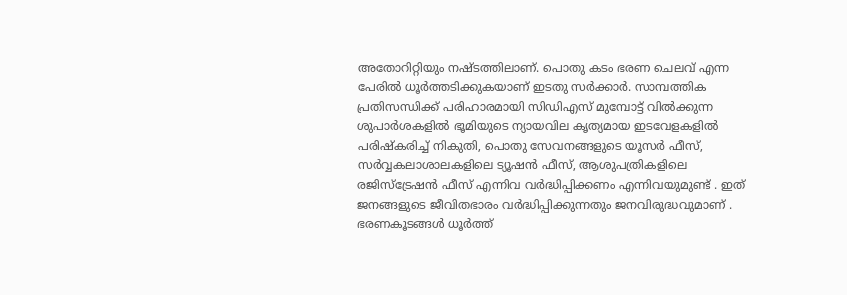അതോറിറ്റിയും നഷ്ടത്തിലാണ്. പൊതു കടം ഭരണ ചെലവ് എന്ന പേരില്‍ ധൂര്‍ത്തടിക്കുകയാണ് ഇടതു സര്‍ക്കാര്‍. സാമ്പത്തിക പ്രതിസന്ധിക്ക് പരിഹാരമായി സിഡിഎസ് മുമ്പോട്ട് വില്‍ക്കുന്ന ശുപാര്‍ശകളില്‍ ഭൂമിയുടെ ന്യായവില കൃത്യമായ ഇടവേളകളില്‍ പരിഷ്‌കരിച്ച് നികുതി, പൊതു സേവനങ്ങളുടെ യൂസര്‍ ഫീസ്, സര്‍വ്വകലാശാലകളിലെ ട്യൂഷന്‍ ഫീസ്, ആശുപത്രികളിലെ രജിസ്‌ട്രേഷന്‍ ഫീസ് എന്നിവ വര്‍ദ്ധിപ്പിക്കണം എന്നിവയുമുണ്ട് . ഇത് ജനങ്ങളുടെ ജീവിതഭാരം വര്‍ദ്ധിപ്പിക്കുന്നതും ജനവിരുദ്ധവുമാണ് . ഭരണകൂടങ്ങള്‍ ധൂര്‍ത്ത്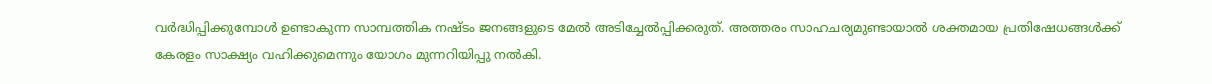വര്‍ദ്ധിപ്പിക്കുമ്പോള്‍ ഉണ്ടാകുന്ന സാമ്പത്തിക നഷ്ടം ജനങ്ങളുടെ മേല്‍ അടിച്ചേല്‍പ്പിക്കരുത്. അത്തരം സാഹചര്യമുണ്ടായാല്‍ ശക്തമായ പ്രതിഷേധങ്ങള്‍ക്ക് കേരളം സാക്ഷ്യം വഹിക്കുമെന്നും യോഗം മുന്നറിയിപ്പു നല്‍കി.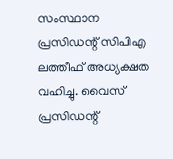സംസ്ഥാന പ്രസിഡന്റ് സിപിഎ ലത്തീഫ് അധ്യക്ഷത വഹിച്ചു. വൈസ് പ്രസിഡന്റ്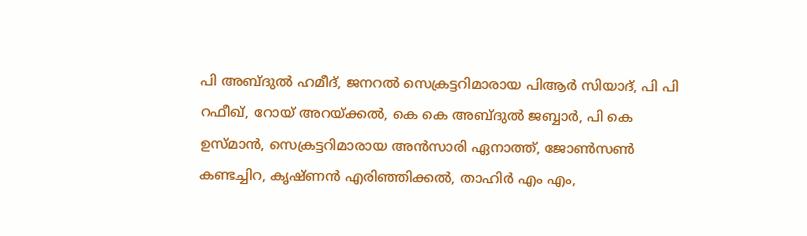പി അബ്ദുല്‍ ഹമീദ്, ജനറല്‍ സെക്രട്ടറിമാരായ പിആര്‍ സിയാദ്, പി പി റഫീഖ്, റോയ് അറയ്ക്കല്‍, കെ കെ അബ്ദുല്‍ ജബ്ബാര്‍, പി കെ ഉസ്മാന്‍, സെക്രട്ടറിമാരായ അന്‍സാരി ഏനാത്ത്, ജോണ്‍സണ്‍ കണ്ടച്ചിറ, കൃഷ്ണന്‍ എരിഞ്ഞിക്കല്‍, താഹിര്‍ എം എം,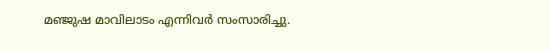മഞ്ജുഷ മാവിലാടം എന്നിവര്‍ സംസാരിച്ചു.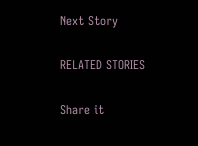Next Story

RELATED STORIES

Share it